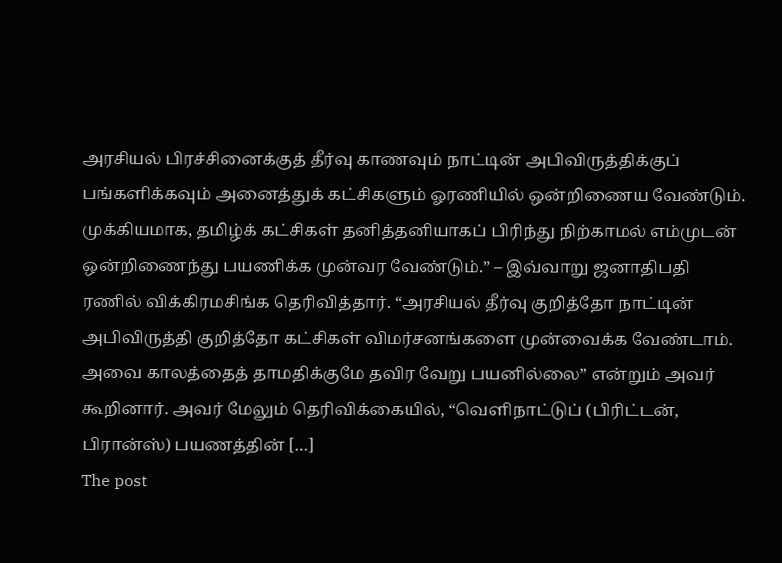அரசியல் பிரச்சினைக்குத் தீர்வு காணவும் நாட்டின் அபிவிருத்திக்குப் பங்களிக்கவும் அனைத்துக் கட்சிகளும் ஓரணியில் ஒன்றிணைய வேண்டும். முக்கியமாக, தமிழ்க் கட்சிகள் தனித்தனியாகப் பிரிந்து நிற்காமல் எம்முடன் ஒன்றிணைந்து பயணிக்க முன்வர வேண்டும்.” – இவ்வாறு ஜனாதிபதி ரணில் விக்கிரமசிங்க தெரிவித்தார். “அரசியல் தீர்வு குறித்தோ நாட்டின் அபிவிருத்தி குறித்தோ கட்சிகள் விமர்சனங்களை முன்வைக்க வேண்டாம். அவை காலத்தைத் தாமதிக்குமே தவிர வேறு பயனில்லை” என்றும் அவர் கூறினார். அவர் மேலும் தெரிவிக்கையில், “வெளிநாட்டுப் (பிரிட்டன், பிரான்ஸ்) பயணத்தின் […]
The post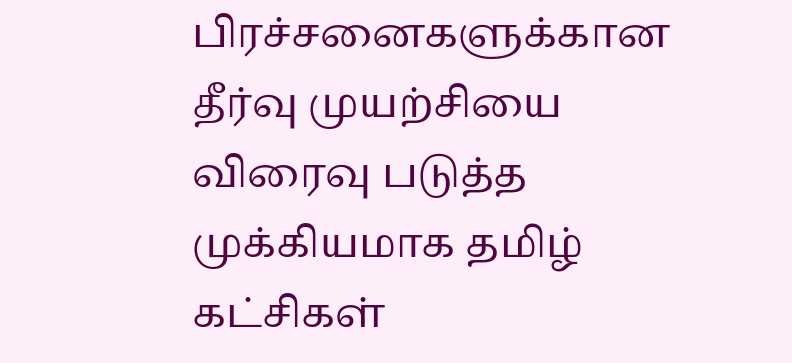பிரச்சனைகளுக்கான தீர்வு முயற்சியை விரைவு படுத்த முக்கியமாக தமிழ் கட்சிகள்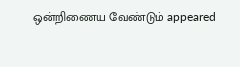ஒன்றிணைய வேண்டும் appeared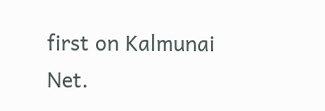first on Kalmunai Net.